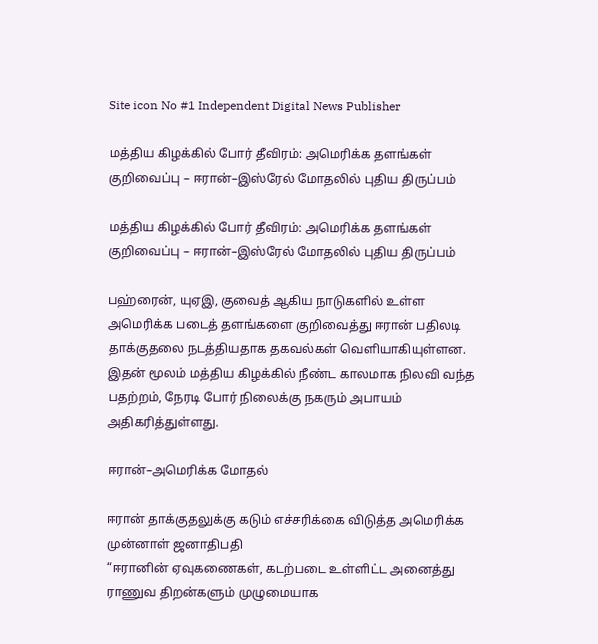Site icon No #1 Independent Digital News Publisher

மத்திய கிழக்கில் போர் தீவிரம்: அமெரிக்க தளங்கள் குறிவைப்பு – ஈரான்–இஸ்ரேல் மோதலில் புதிய திருப்பம்

மத்திய கிழக்கில் போர் தீவிரம்: அமெரிக்க தளங்கள் குறிவைப்பு – ஈரான்–இஸ்ரேல் மோதலில் புதிய திருப்பம்

பஹ்ரைன், யுஏஇ, குவைத் ஆகிய நாடுகளில் உள்ள அமெரிக்க படைத் தளங்களை குறிவைத்து ஈரான் பதிலடி தாக்குதலை நடத்தியதாக தகவல்கள் வெளியாகியுள்ளன. இதன் மூலம் மத்திய கிழக்கில் நீண்ட காலமாக நிலவி வந்த பதற்றம், நேரடி போர் நிலைக்கு நகரும் அபாயம் அதிகரித்துள்ளது.

ஈரான்–அமெரிக்க மோதல்

ஈரான் தாக்குதலுக்கு கடும் எச்சரிக்கை விடுத்த அமெரிக்க முன்னாள் ஜனாதிபதி
“ஈரானின் ஏவுகணைகள், கடற்படை உள்ளிட்ட அனைத்து ராணுவ திறன்களும் முழுமையாக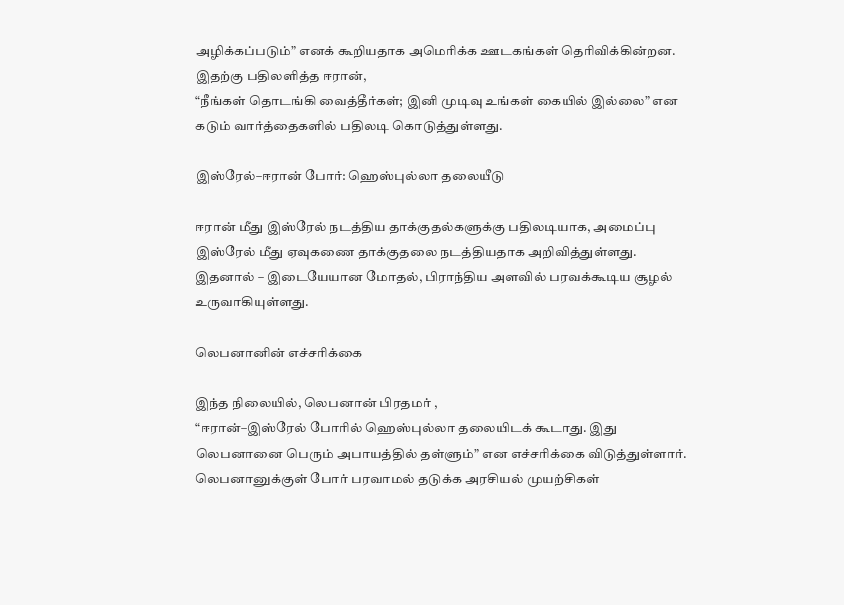அழிக்கப்படும்” எனக் கூறியதாக அமெரிக்க ஊடகங்கள் தெரிவிக்கின்றன. இதற்கு பதிலளித்த ஈரான்,
“நீங்கள் தொடங்கி வைத்தீர்கள்; இனி முடிவு உங்கள் கையில் இல்லை” என கடும் வார்த்தைகளில் பதிலடி கொடுத்துள்ளது.

இஸ்ரேல்–ஈரான் போர்: ஹெஸ்புல்லா தலையீடு

ஈரான் மீது இஸ்ரேல் நடத்திய தாக்குதல்களுக்கு பதிலடியாக, அமைப்பு இஸ்ரேல் மீது ஏவுகணை தாக்குதலை நடத்தியதாக அறிவித்துள்ளது. இதனால் – இடையேயான மோதல், பிராந்திய அளவில் பரவக்கூடிய சூழல் உருவாகியுள்ளது.

லெபனானின் எச்சரிக்கை

இந்த நிலையில், லெபனான் பிரதமர் ,
“ஈரான்–இஸ்ரேல் போரில் ஹெஸ்புல்லா தலையிடக் கூடாது. இது லெபனானை பெரும் அபாயத்தில் தள்ளும்” என எச்சரிக்கை விடுத்துள்ளார். லெபனானுக்குள் போர் பரவாமல் தடுக்க அரசியல் முயற்சிகள்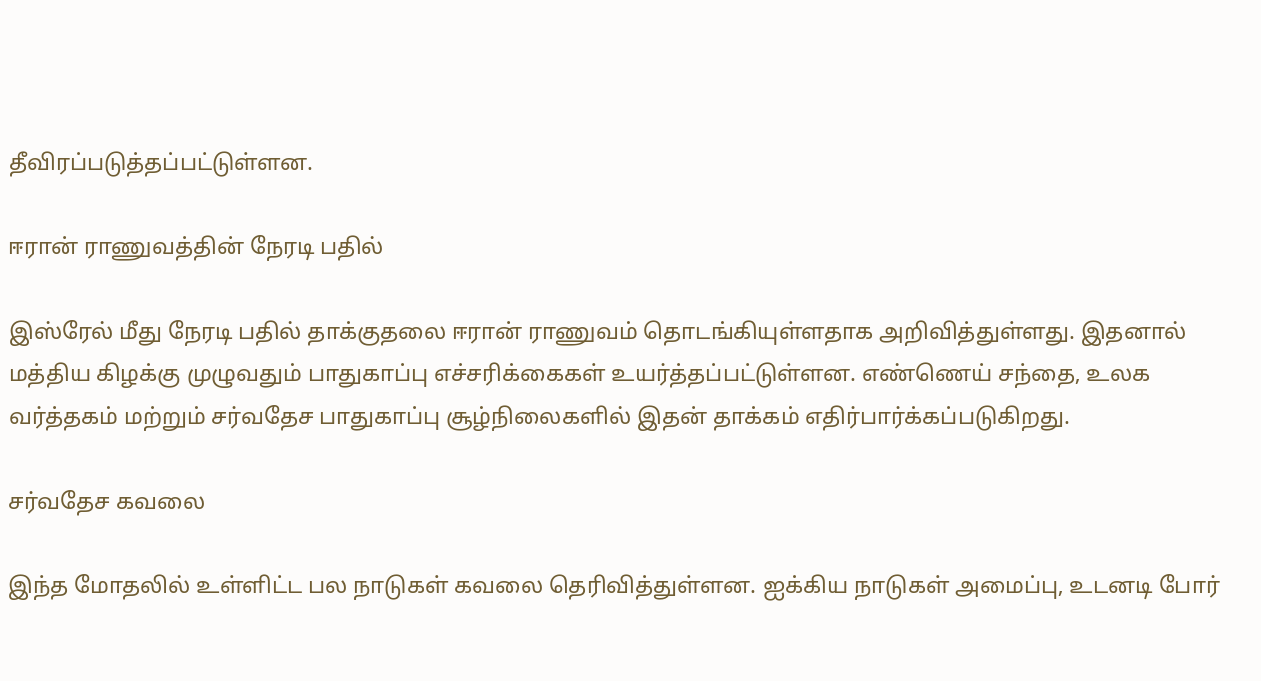தீவிரப்படுத்தப்பட்டுள்ளன.

ஈரான் ராணுவத்தின் நேரடி பதில்

இஸ்ரேல் மீது நேரடி பதில் தாக்குதலை ஈரான் ராணுவம் தொடங்கியுள்ளதாக அறிவித்துள்ளது. இதனால் மத்திய கிழக்கு முழுவதும் பாதுகாப்பு எச்சரிக்கைகள் உயர்த்தப்பட்டுள்ளன. எண்ணெய் சந்தை, உலக வர்த்தகம் மற்றும் சர்வதேச பாதுகாப்பு சூழ்நிலைகளில் இதன் தாக்கம் எதிர்பார்க்கப்படுகிறது.

சர்வதேச கவலை

இந்த மோதலில் உள்ளிட்ட பல நாடுகள் கவலை தெரிவித்துள்ளன. ஐக்கிய நாடுகள் அமைப்பு, உடனடி போர்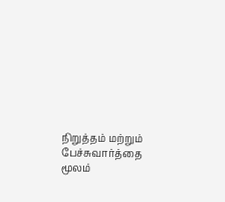நிறுத்தம் மற்றும் பேச்சுவார்த்தை மூலம்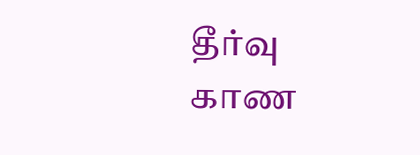தீர்வு காண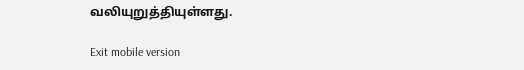வலியுறுத்தியுள்ளது.

Exit mobile version